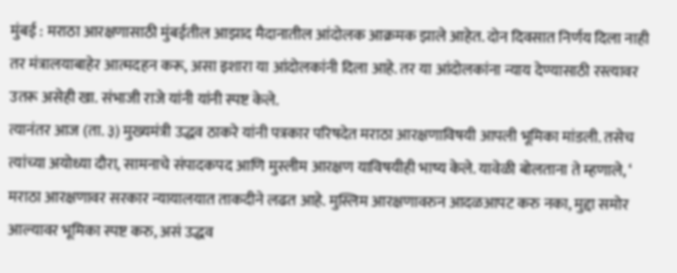मुंबई : मराठा आरक्षणासाठी मुंबईतील आझाद मैदानातील आंदोलक आक्रमक झाले आहेत. दोन दिवसात निर्णय दिला नाही तर मंत्रालयाबाहेर आत्मदहन करू, असा इशारा या आंदोलकांनी दिला आहे. तर या आंदोलकांना न्याय देण्यासाठी रस्त्यावर उतरू असेही खा. संभाजी राजे यांनी यांनी स्पष्ट केले.
त्यानंतर आज (ता. ३) मुख्यमंत्री उद्धव ठाकरे यांनी पत्रकार परिषदेत मराठा आरक्षणाविषयी आपली भूमिका मांडली. तसेच त्यांच्या अयोध्या दौरा, सामनाचे संपादकपद आणि मुस्लीम आरक्षण याविषयीही भाष्य केले. यावेळी बोलताना ते म्हणाले, ‘ मराठा आरक्षणावर सरकार न्यायालयात ताकदीने लढत आहे. मुस्लिम आरक्षणावरुन आदळआपट करु नका, मुद्दा समोर आल्यावर भूमिका स्पष्ट करु, असं उद्धव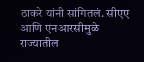ठाकरे यांनी सांगितलं. सीएए आणि एनआरसीमुळे राज्यातील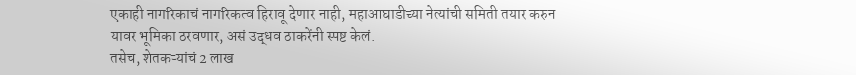एकाही नागरिकाचं नागरिकत्व हिरावू देणार नाही, महाआघाडीच्या नेत्यांची समिती तयार करुन यावर भूमिका ठरवणार, असं उद्धव ठाकरेंनी स्पष्ट केलं.
तसेच, शेतकऱ्यांचं 2 लाख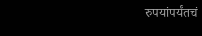रुपयांपर्यंतचं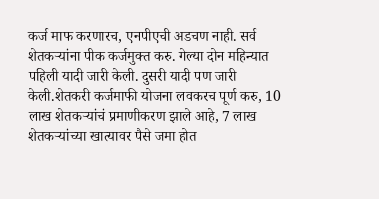कर्ज माफ करणारच, एनपीएची अडचण नाही. सर्व शेतकऱ्यांना पीक कर्जमुक्त करु. गेल्या दोन महिन्यात पहिली यादी जारी केली. दुसरी यादी पण जारी केली.शेतकरी कर्जमाफी योजना लवकरच पूर्ण करु, 10 लाख शेतकऱ्यांचं प्रमाणीकरण झाले आहे, 7 लाख शेतकऱ्यांच्या खात्यावर पैसे जमा होत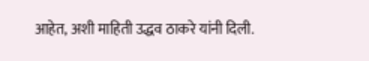आहेत, अशी माहिती उद्धव ठाकरे यांनी दिली.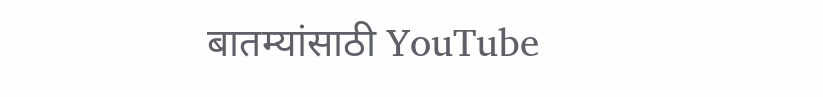बातम्यांसाठी YouTube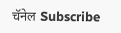चॅनेल Subscribe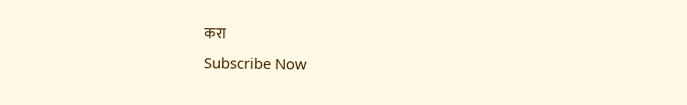करा
Subscribe Now